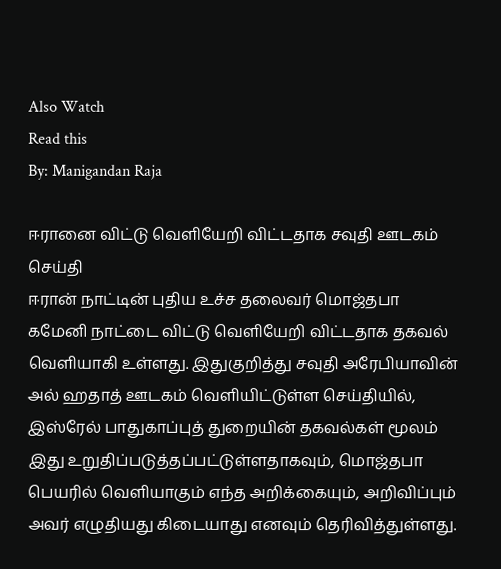Also Watch
Read this
By: Manigandan Raja

ஈரானை விட்டு வெளியேறி விட்டதாக சவுதி ஊடகம் செய்தி
ஈரான் நாட்டின் புதிய உச்ச தலைவர் மொஜ்தபா கமேனி நாட்டை விட்டு வெளியேறி விட்டதாக தகவல் வெளியாகி உள்ளது. இதுகுறித்து சவுதி அரேபியாவின் அல் ஹதாத் ஊடகம் வெளியிட்டுள்ள செய்தியில், இஸ்ரேல் பாதுகாப்புத் துறையின் தகவல்கள் மூலம் இது உறுதிப்படுத்தப்பட்டுள்ளதாகவும், மொஜ்தபா பெயரில் வெளியாகும் எந்த அறிக்கையும், அறிவிப்பும் அவர் எழுதியது கிடையாது எனவும் தெரிவித்துள்ளது.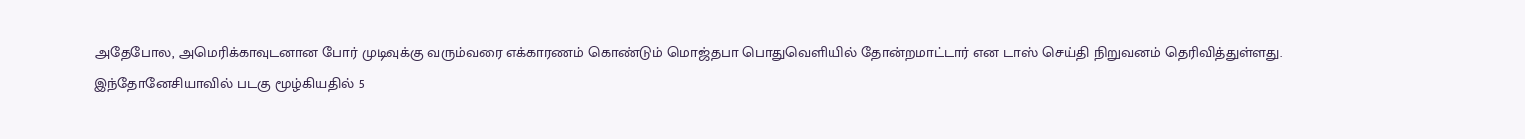அதேபோல, அமெரிக்காவுடனான போர் முடிவுக்கு வரும்வரை எக்காரணம் கொண்டும் மொஜ்தபா பொதுவெளியில் தோன்றமாட்டார் என டாஸ் செய்தி நிறுவனம் தெரிவித்துள்ளது.
இந்தோனேசியாவில் படகு மூழ்கியதில் 5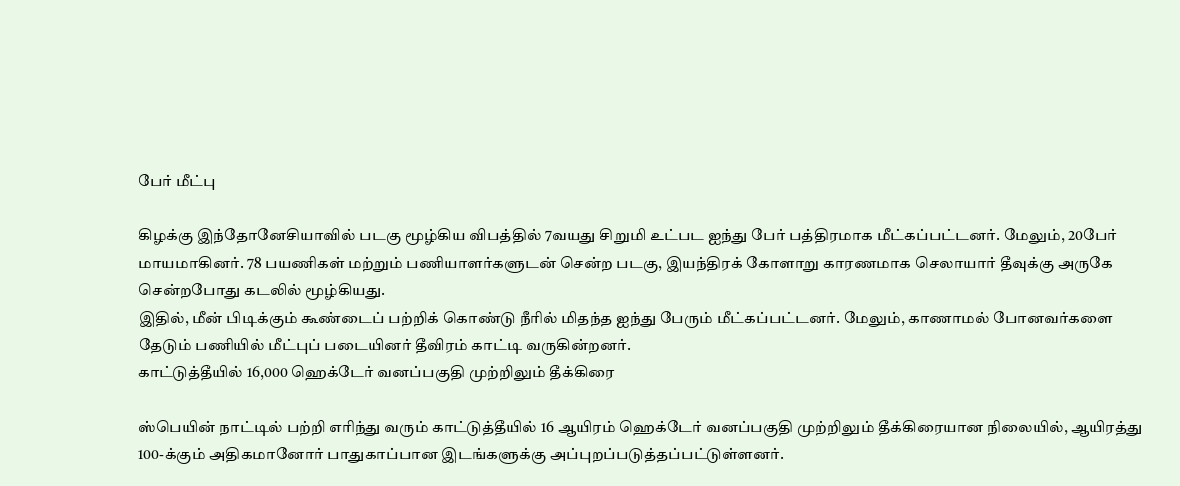பேர் மீட்பு

கிழக்கு இந்தோனேசியாவில் படகு மூழ்கிய விபத்தில் 7வயது சிறுமி உட்பட ஐந்து பேர் பத்திரமாக மீட்கப்பட்டனர். மேலும், 20பேர் மாயமாகினர். 78 பயணிகள் மற்றும் பணியாளர்களுடன் சென்ற படகு, இயந்திரக் கோளாறு காரணமாக செலாயார் தீவுக்கு அருகே சென்றபோது கடலில் மூழ்கியது.
இதில், மீன் பிடிக்கும் கூண்டைப் பற்றிக் கொண்டு நீரில் மிதந்த ஐந்து பேரும் மீட்கப்பட்டனர். மேலும், காணாமல் போனவர்களை தேடும் பணியில் மீட்புப் படையினர் தீவிரம் காட்டி வருகின்றனர்.
காட்டுத்தீயில் 16,000 ஹெக்டேர் வனப்பகுதி முற்றிலும் தீக்கிரை

ஸ்பெயின் நாட்டில் பற்றி எரிந்து வரும் காட்டுத்தீயில் 16 ஆயிரம் ஹெக்டேர் வனப்பகுதி முற்றிலும் தீக்கிரையான நிலையில், ஆயிரத்து 100-க்கும் அதிகமானோர் பாதுகாப்பான இடங்களுக்கு அப்புறப்படுத்தப்பட்டுள்ளனர்.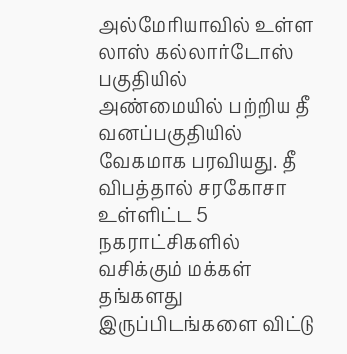அல்மேரியாவில் உள்ள லாஸ் கல்லார்டோஸ் பகுதியில் அண்மையில் பற்றிய தீ வனப்பகுதியில் வேகமாக பரவியது. தீ விபத்தால் சரகோசா உள்ளிட்ட 5 நகராட்சிகளில் வசிக்கும் மக்கள் தங்களது இருப்பிடங்களை விட்டு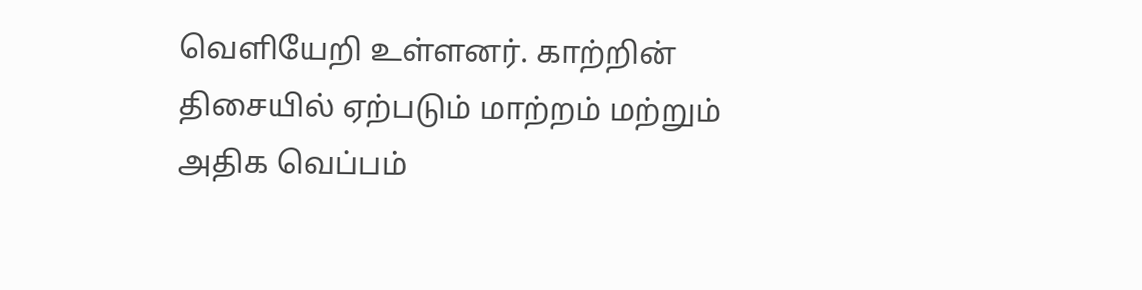வெளியேறி உள்ளனர். காற்றின் திசையில் ஏற்படும் மாற்றம் மற்றும் அதிக வெப்பம்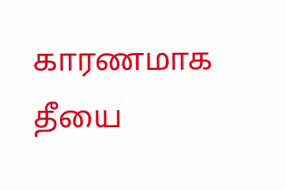காரணமாக தீயை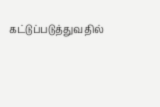கட்டுப்படுத்துவதில்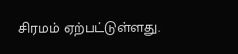சிரமம் ஏற்பட்டுள்ளது.